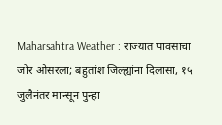Maharsahtra Weather : राज्यात पावसाचा जोर ओसरला; बहुतांश जिल्ह्यांना दिलासा, १५ जुलैनंतर मान्सून पुन्हा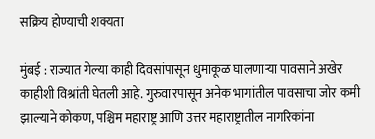सक्रिय होण्याची शक्यता

मुंबई : राज्यात गेल्या काही दिवसांपासून धुमाकूळ घालणाऱ्या पावसाने अखेर काहीशी विश्रांती घेतली आहे. गुरुवारपासून अनेक भागांतील पावसाचा जोर कमी झाल्याने कोकण, पश्चिम महाराष्ट्र आणि उत्तर महाराष्ट्रातील नागरिकांना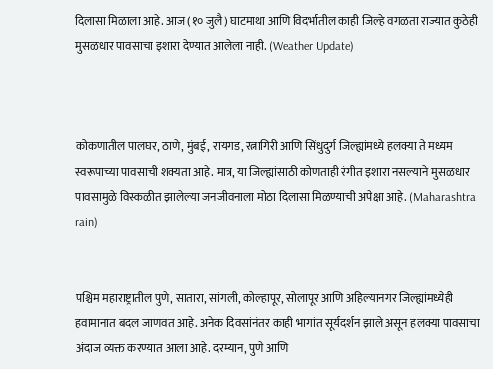दिलासा मिळाला आहे. आज (१० जुलै) घाटमाथा आणि विदर्भातील काही जिल्हे वगळता राज्यात कुठेही मुसळधार पावसाचा इशारा देण्यात आलेला नाही. (Weather Update)



कोकणातील पालघर, ठाणे, मुंबई, रायगड, रत्नागिरी आणि सिंधुदुर्ग जिल्ह्यांमध्ये हलक्या ते मध्यम स्वरूपाच्या पावसाची शक्यता आहे. मात्र, या जिल्ह्यांसाठी कोणताही रंगीत इशारा नसल्याने मुसळधार पावसामुळे विस्कळीत झालेल्या जनजीवनाला मोठा दिलासा मिळण्याची अपेक्षा आहे. (Maharashtra rain)


पश्चिम महाराष्ट्रातील पुणे, सातारा, सांगली, कोल्हापूर, सोलापूर आणि अहिल्यानगर जिल्ह्यांमध्येही हवामानात बदल जाणवत आहे. अनेक दिवसांनंतर काही भागांत सूर्यदर्शन झाले असून हलक्या पावसाचा अंदाज व्यक्त करण्यात आला आहे. दरम्यान, पुणे आणि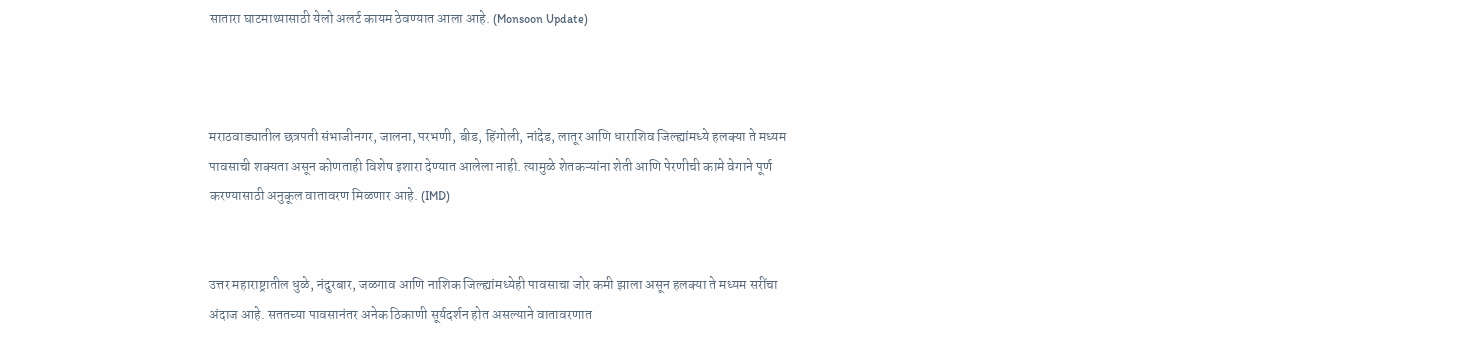सातारा घाटमाथ्यासाठी येलो अलर्ट कायम ठेवण्यात आला आहे. (Monsoon Update)



मराठवाड्यातील छत्रपती संभाजीनगर, जालना, परभणी, बीड, हिंगोली, नांदेड, लातूर आणि धाराशिव जिल्ह्यांमध्ये हलक्या ते मध्यम पावसाची शक्यता असून कोणताही विशेष इशारा देण्यात आलेला नाही. त्यामुळे शेतकऱ्यांना शेती आणि पेरणीची कामे वेगाने पूर्ण करण्यासाठी अनुकूल वातावरण मिळणार आहे. (IMD)


उत्तर महाराष्ट्रातील धुळे, नंदुरबार, जळगाव आणि नाशिक जिल्ह्यांमध्येही पावसाचा जोर कमी झाला असून हलक्या ते मध्यम सरींचा अंदाज आहे. सततच्या पावसानंतर अनेक ठिकाणी सूर्यदर्शन होत असल्याने वातावरणात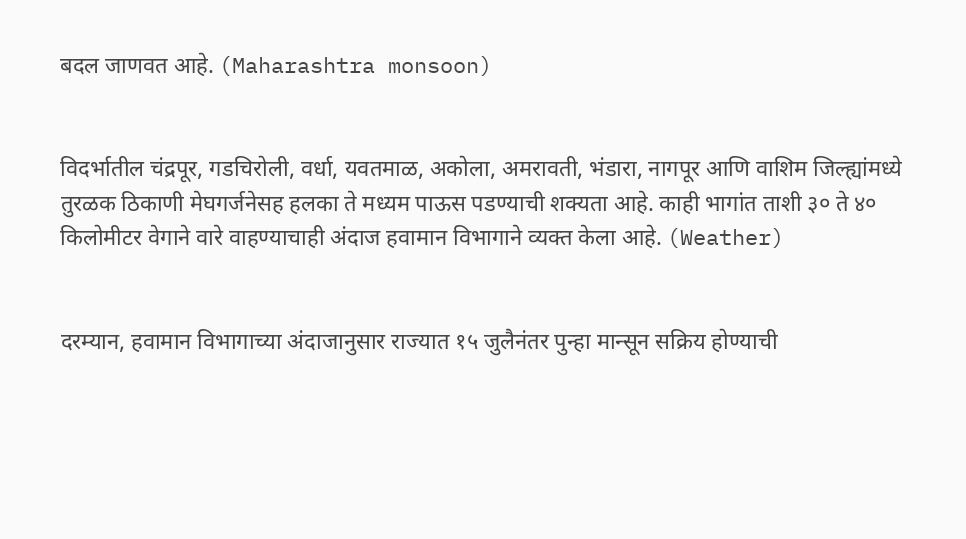बदल जाणवत आहे. (Maharashtra monsoon)


विदर्भातील चंद्रपूर, गडचिरोली, वर्धा, यवतमाळ, अकोला, अमरावती, भंडारा, नागपूर आणि वाशिम जिल्ह्यांमध्ये तुरळक ठिकाणी मेघगर्जनेसह हलका ते मध्यम पाऊस पडण्याची शक्यता आहे. काही भागांत ताशी ३० ते ४० किलोमीटर वेगाने वारे वाहण्याचाही अंदाज हवामान विभागाने व्यक्त केला आहे. (Weather)


दरम्यान, हवामान विभागाच्या अंदाजानुसार राज्यात १५ जुलैनंतर पुन्हा मान्सून सक्रिय होण्याची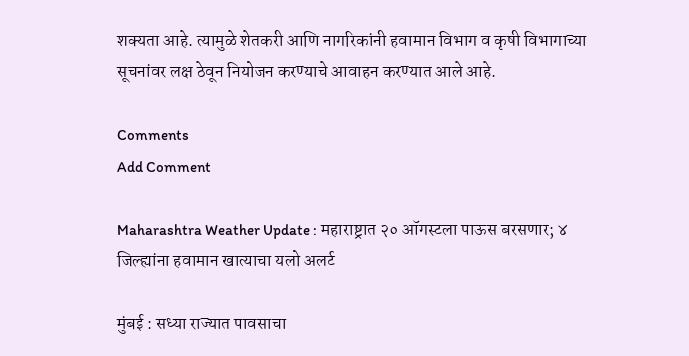शक्यता आहे. त्यामुळे शेतकरी आणि नागरिकांनी हवामान विभाग व कृषी विभागाच्या सूचनांवर लक्ष ठेवून नियोजन करण्याचे आवाहन करण्यात आले आहे.

Comments
Add Comment

Maharashtra Weather Update : महाराष्ट्रात २० ऑगस्टला पाऊस बरसणार; ४ जिल्ह्यांना हवामान खात्याचा यलो अलर्ट

मुंबई : सध्या राज्यात पावसाचा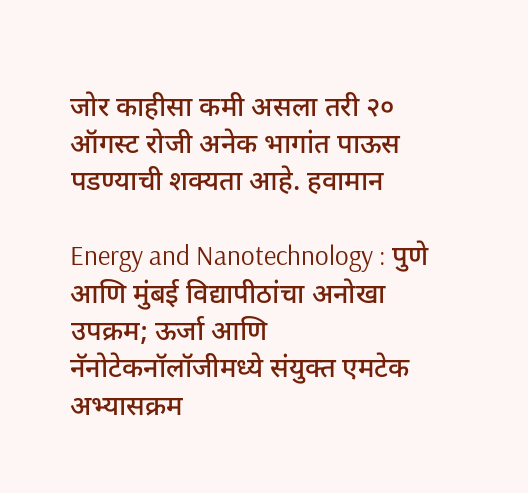जोर काहीसा कमी असला तरी २० ऑगस्ट रोजी अनेक भागांत पाऊस पडण्याची शक्यता आहे. हवामान

Energy and Nanotechnology : पुणे आणि मुंबई विद्यापीठांचा अनोखा उपक्रम; ऊर्जा आणि नॅनोटेकनॉलॉजीमध्ये संयुक्त एमटेक अभ्यासक्रम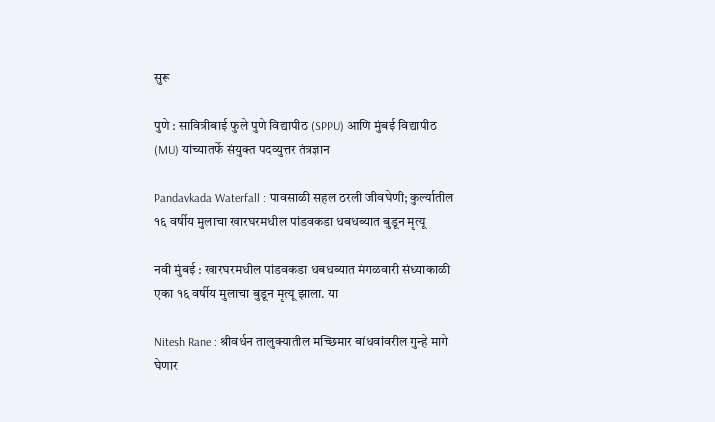सुरू

पुणे : सावित्रीबाई फुले पुणे विद्यापीठ (SPPU) आणि मुंबई विद्यापीठ (MU) यांच्यातर्फे संयुक्त पदव्युत्तर तंत्रज्ञान

Pandavkada Waterfall : पावसाळी सहल ठरली जीवघेणी; कुर्ल्यातील १६ वर्षीय मुलाचा खारघरमधील पांडवकडा धबधब्यात बुडून मृत्यू

नवी मुंबई : खारघरमधील पांडवकडा धबधब्यात मंगळवारी संध्याकाळी एका १६ वर्षीय मुलाचा बुडून मृत्यू झाला. या

Nitesh Rane : श्रीवर्धन तालुक्यातील मच्छिमार बांधवांवरील गुन्हे मागे घेणार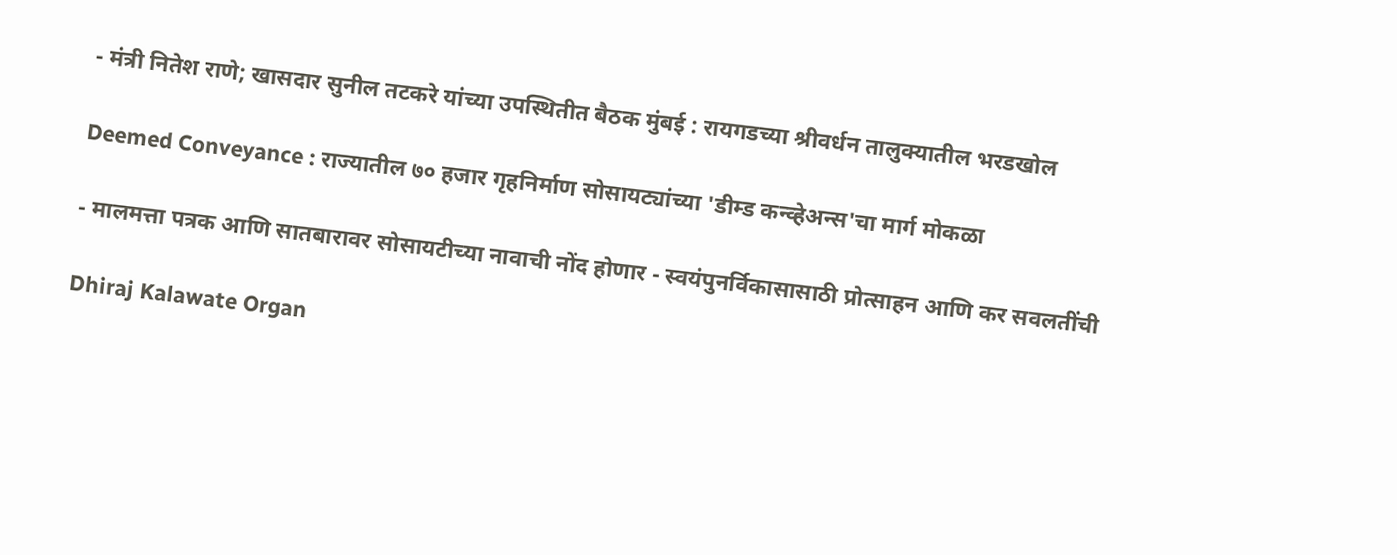- मंत्री नितेश राणे; खासदार सुनील तटकरे यांच्या उपस्थितीत बैठक मुंबई : रायगडच्या श्रीवर्धन तालुक्यातील भरडखोल

Deemed Conveyance : राज्यातील ७० हजार गृहनिर्माण सोसायट्यांच्या 'डीम्ड कन्व्हेअन्स'चा मार्ग मोकळा

- मालमत्ता पत्रक आणि सातबारावर सोसायटीच्या नावाची नोंद होणार - स्वयंपुनर्विकासासाठी प्रोत्साहन आणि कर सवलतींची

Dhiraj Kalawate Organ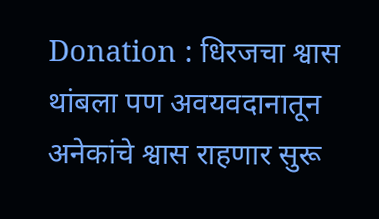Donation : धिरजचा श्वास थांबला पण अवयवदानातून अनेकांचे श्वास राहणार सुरू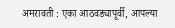अमरावती : एका आठवड्यापूर्वी, आपल्या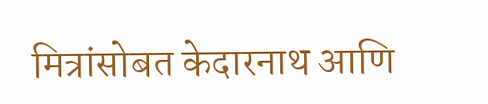मित्रांसोबत केदारनाथ आणि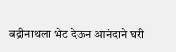बद्रीनाथला भेट देऊन आनंदाने घरी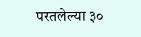परतलेल्या ३०